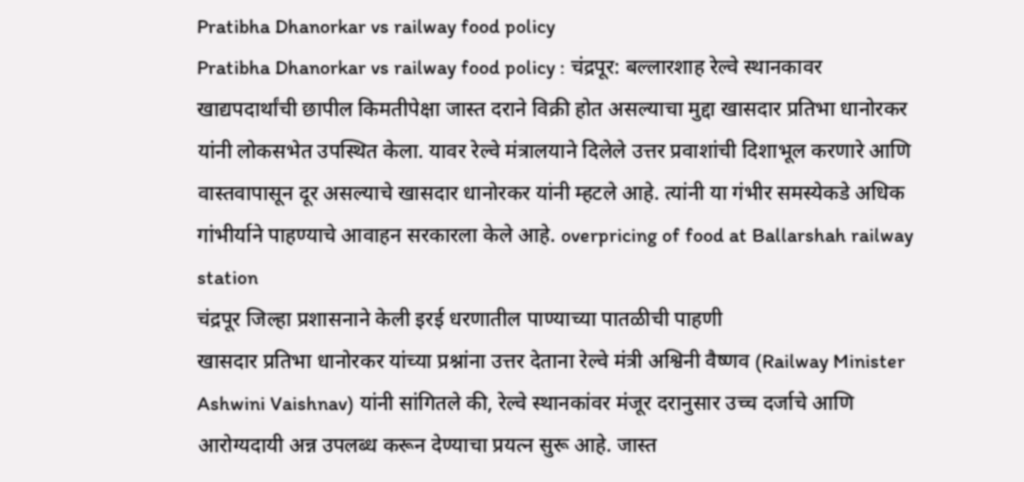Pratibha Dhanorkar vs railway food policy
Pratibha Dhanorkar vs railway food policy : चंद्रपूर: बल्लारशाह रेल्वे स्थानकावर खाद्यपदार्थांची छापील किमतीपेक्षा जास्त दराने विक्री होत असल्याचा मुद्दा खासदार प्रतिभा धानोरकर यांनी लोकसभेत उपस्थित केला. यावर रेल्वे मंत्रालयाने दिलेले उत्तर प्रवाशांची दिशाभूल करणारे आणि वास्तवापासून दूर असल्याचे खासदार धानोरकर यांनी म्हटले आहे. त्यांनी या गंभीर समस्येकडे अधिक गांभीर्याने पाहण्याचे आवाहन सरकारला केले आहे. overpricing of food at Ballarshah railway station
चंद्रपूर जिल्हा प्रशासनाने केली इरई धरणातील पाण्याच्या पातळीची पाहणी
खासदार प्रतिभा धानोरकर यांच्या प्रश्नांना उत्तर देताना रेल्वे मंत्री अश्विनी वैष्णव (Railway Minister Ashwini Vaishnav) यांनी सांगितले की, रेल्वे स्थानकांवर मंजूर दरानुसार उच्च दर्जाचे आणि आरोग्यदायी अन्न उपलब्ध करून देण्याचा प्रयत्न सुरू आहे. जास्त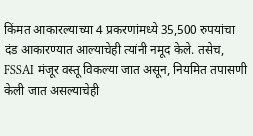किंमत आकारल्याच्या 4 प्रकरणांमध्ये 35,500 रुपयांचा दंड आकारण्यात आल्याचेही त्यांनी नमूद केले. तसेच, FSSAI मंजूर वस्तू विकल्या जात असून, नियमित तपासणी केली जात असल्याचेही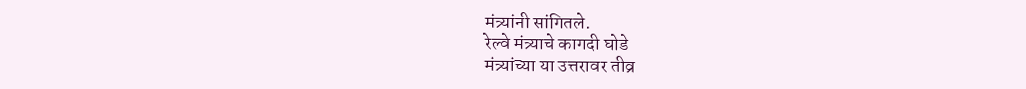मंत्र्यांनी सांगितले.
रेल्वे मंत्र्याचे कागदी घोडे
मंत्र्यांच्या या उत्तरावर तीव्र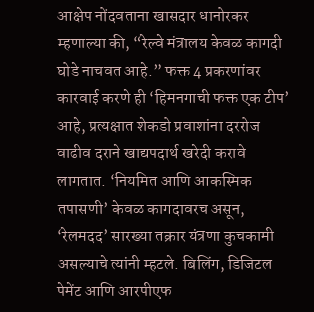आक्षेप नोंदवताना खासदार धानोरकर म्हणाल्या की, “रेल्वे मंत्रालय केवळ कागदी घोडे नाचवत आहे.” फक्त 4 प्रकरणांवर कारवाई करणे ही ‘हिमनगाची फक्त एक टीप’ आहे, प्रत्यक्षात शेकडो प्रवाशांना दररोज वाढीव दराने खाद्यपदार्थ खरेदी करावे लागतात. ‘नियमित आणि आकस्मिक तपासणी’ केवळ कागदावरच असून, ‘रेलमदद’ सारख्या तक्रार यंत्रणा कुचकामी असल्याचे त्यांनी म्हटले. बिलिंग, डिजिटल पेमेंट आणि आरपीएफ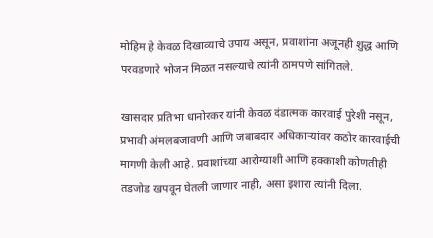मोहिम हे केवळ दिखाव्याचे उपाय असून, प्रवाशांना अजूनही शुद्ध आणि परवडणारे भोजन मिळत नसल्याचे त्यांनी ठामपणे सांगितले.

खासदार प्रतिभा धानोरकर यांनी केवळ दंडात्मक कारवाई पुरेशी नसून, प्रभावी अंमलबजावणी आणि जबाबदार अधिकाऱ्यांवर कठोर कारवाईची मागणी केली आहे. प्रवाशांच्या आरोग्याशी आणि हक्काशी कोणतीही तडजोड खपवून घेतली जाणार नाही, असा इशारा त्यांनी दिला.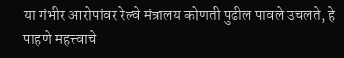या गंभीर आरोपांवर रेल्वे मंत्रालय कोणती पुढील पावले उचलते, हे पाहणे महत्त्वाचे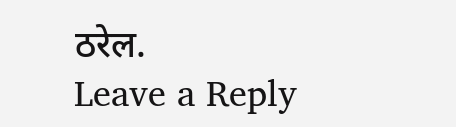ठरेल.
Leave a Reply